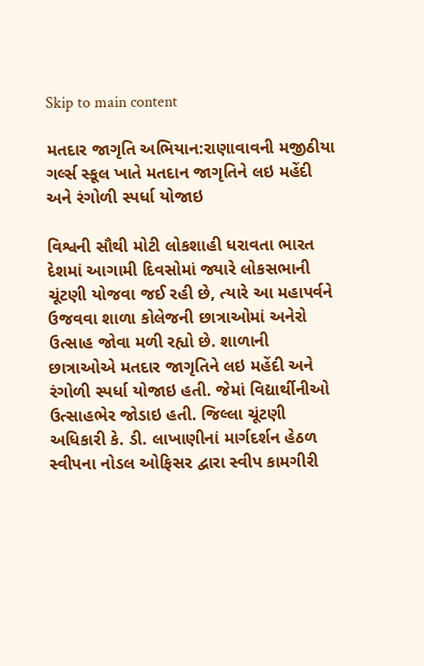Skip to main content

મતદાર જાગૃતિ અભિયાન:રાણાવાવની મજીઠીયા ગર્લ્સ સ્કૂલ ખાતે મતદાન જાગૃતિને લઇ મહેંદી અને રંગોળી સ્પર્ધા યોજાઇ

વિશ્વની સૌથી મોટી લોકશાહી ધરાવતા ભારત દેશમાં આગામી દિવસોમાં જ્યારે લોકસભાની ચૂંટણી યોજવા જઈ રહી છે, ત્યારે આ મહાપર્વને ઉજવવા શાળા કોલેજની છાત્રાઓમાં અનેરો ઉત્સાહ જોવા મળી રહ્યો છે. શાળાની છાત્રાઓએ મતદાર જાગૃતિને લઇ મહેંદી અને રંગોળી સ્પર્ધા યોજાઇ હતી. જેમાં વિદ્યાર્થીનીઓ ઉત્સાહભેર જોડાઇ હતી. જિલ્લા ચૂંટણી અધિકારી કે. ડી. લાખાણીનાં માર્ગદર્શન હેઠળ સ્વીપના નોડલ ઓફિસર દ્વારા સ્વીપ કામગીરી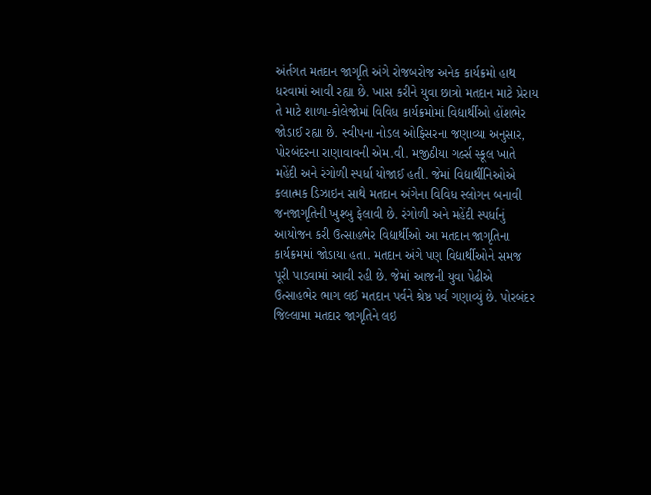અંર્તગત મતદાન જાગૃતિ અંગે રોજબરોજ અનેક કાર્યક્રમો હાથ ધરવામાં આવી રહ્યા છે. ખાસ કરીને યુવા છાત્રો મતદાન માટે પ્રેરાય તે માટે શાળા-કોલેજોમાં વિવિધ કાર્યક્રમોમાં વિદ્યાર્થીઓ હોંશભેર જોડાઈ રહ્યા છે. સ્વીપના નોડલ ઓફિસરના જણાવ્યા અનુસાર, પોરબંદરના રાણાવાવની એમ.વી. મજીઠીયા ગર્લ્સ સ્કૂલ ખાતે મહેંદી અને રંગોળી સ્પર્ધા યોજાઈ હતી. જેમાં વિદ્યાર્થીનિઓએ કલાત્મક ડિઝાઇન સાથે મતદાન અંગેના વિવિધ સ્લોગન બનાવી જનજાગૃતિની ખુશ્બુ ફેલાવી છે. રંગોળી અને મહેંદી સ્પર્ધાનું આયોજન કરી ઉત્સાહભેર વિદ્યાર્થીઓ આ મતદાન જાગૃતિના કાર્યક્રમમાં જોડાયા હતા. મતદાન અંગે પણ વિદ્યાર્થીઓને સમજ પૂરી પાડવામાં આવી રહી છે. જેમાં આજની યુવા પેઢીએ ઉત્સાહભેર ભાગ લઈ મતદાન પર્વને શ્રેષ્ઠ પર્વ ગણાવ્યું છે. પોરબંદર જિલ્લામા મતદાર જાગૃતિને લઇ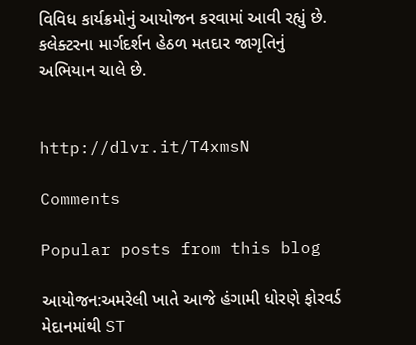વિવિધ કાર્યક્રમોનું આયોજન કરવામાં આવી રહ્યું છે. કલેક્ટરના માર્ગદર્શન હેઠળ મતદાર જાગૃતિનું અભિયાન ચાલે છે.


http://dlvr.it/T4xmsN

Comments

Popular posts from this blog

આયોજન:અમરેલી ખાતે આજે હંગામી ધોરણે ફોરવર્ડ મેદાનમાંથી ST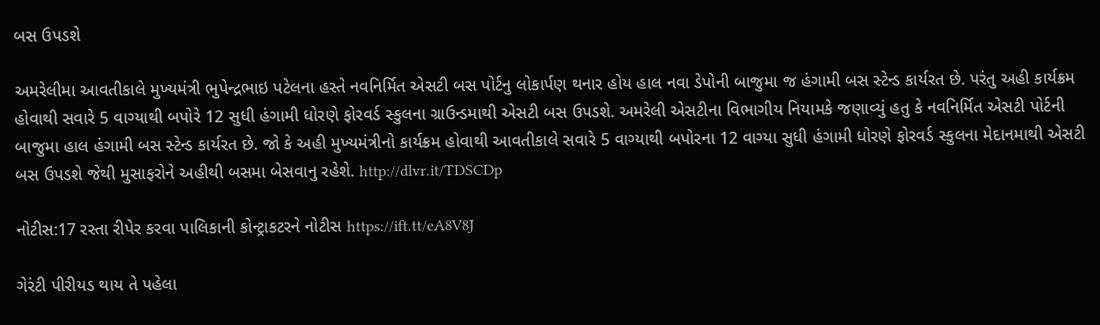બસ ઉપડશે

અમરેલીમા આવતીકાલે મુખ્યમંત્રી ભુપેન્દ્રભાઇ પટેલના હસ્તે નવનિર્મિત એસટી બસ પોર્ટનુ લોકાર્પણ થનાર હોય હાલ નવા ડેપોની બાજુમા જ હંગામી બસ સ્ટેન્ડ કાર્યરત છે. પરંતુ અહી કાર્યક્રમ હોવાથી સવારે 5 વાગ્યાથી બપોરે 12 સુધી હંગામી ધોરણે ફોરવર્ડ સ્કુલના ગ્રાઉન્ડમાથી એસટી બસ ઉપડશે. અમરેલી એસટીના વિભાગીય નિયામકે જણાવ્યું હતુ કે નવનિર્મિત એસટી પોર્ટની બાજુમા હાલ હંગામી બસ સ્ટેન્ડ કાર્યરત છે. જો કે અહી મુખ્યમંત્રીનો કાર્યક્રમ હોવાથી આવતીકાલે સવારે 5 વાગ્યાથી બપોરના 12 વાગ્યા સુધી હંગામી ધોરણે ફોરવર્ડ સ્કુલના મેદાનમાથી એસટી બસ ઉપડશે જેથી મુસાફરોને અહીથી બસમા બેસવાનુ રહેશે. http://dlvr.it/TDSCDp

નોટીસ:17 રસ્તા રીપેર કરવા પાલિકાની કોન્ટ્રાકટરને નોટીસ https://ift.tt/eA8V8J

ગેરંટી પીરીયડ થાય તે પહેલા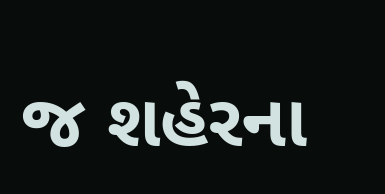જ શહેરના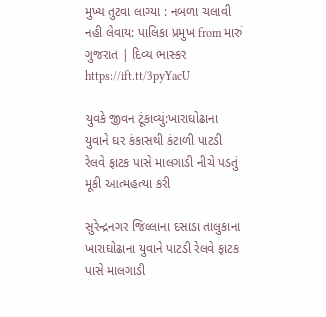મુખ્ય તુટવા લાગ્યા : નબળા ચલાવી નહી લેવાય: પાલિકા પ્રમુખ from મારું ગુજરાત | દિવ્ય ભાસ્કર https://ift.tt/3pyYacU

યુવકે જીવન ટૂંકાવ્યું:ખારાઘોઢાના યુવાને ઘર કંકાસથી કંટાળી પાટડી રેલવે ફાટક પાસે માલગાડી નીચે પડતું મૂકી આત્મહત્યા કરી

સુરેન્દ્રનગર જિલ્લાના દસાડા તાલુકાના ખારાઘોઢાના યુવાને પાટડી રેલવે ફાટક પાસે માલગાડી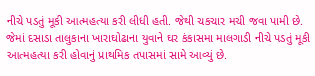નીચે પડતું મૂકી આત્મહત્યા કરી લીધી હતી. જેથી ચકચાર મચી જવા પામી છે. જેમાં દસાડા તાલુકાના ખારાઘોઢાના યુવાને ઘર કંકાસમા માલગાડી નીચે પડતું મૂકી આત્મહત્યા કરી હોવાનું પ્રાથમિક તપાસમાં સામે આવ્યું છે.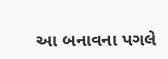આ બનાવના પગલે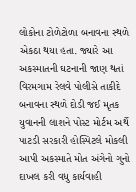લોકોના ટોળેટોળા બનાવના સ્થળે એકઠા થયા હતા. જ્યારે આ અકસ્માતની ઘટનાની જાણ થતાં વિરમગામ રેલવે પોલીસે તાકીદે બનાવના સ્થળે દોડી જઈ મૃતક યુવાનની લાશને પોસ્ટ મોર્ટમ અર્થે પાટડી સરકારી હોસ્પિટલે મોકલી આપી અકસ્માતે મોત અંગેનો ગુનો દાખલ કરી વધુ કાર્યવાહી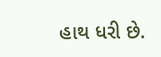હાથ ધરી છે.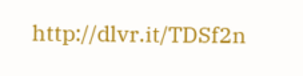http://dlvr.it/TDSf2n